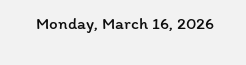Monday, March 16, 2026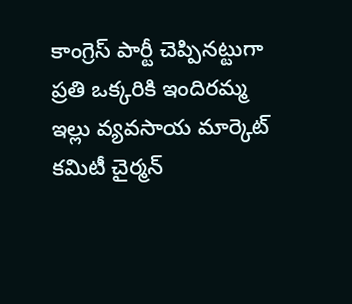కాంగ్రెస్ పార్టీ చెప్పినట్టుగా ప్రతి ఒక్కరికి ఇందిరమ్మ ఇల్లు వ్యవసాయ మార్కెట్ కమిటీ చైర్మన్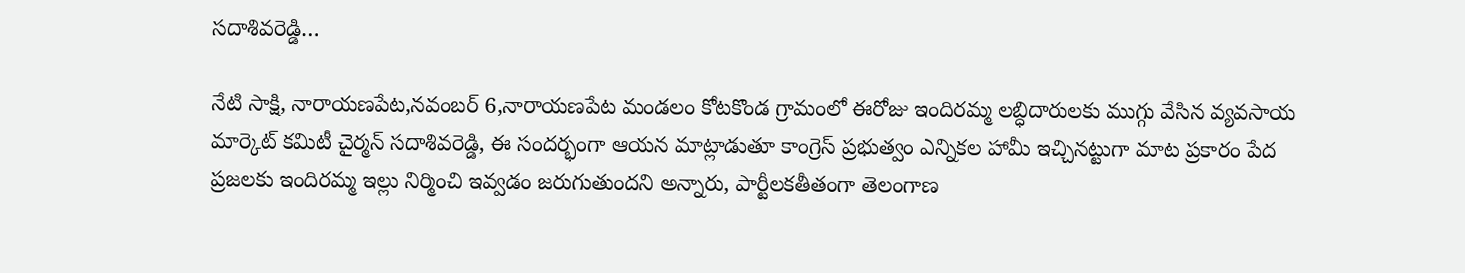సదాశివరెడ్డి…

నేటి సాక్షి, నారాయణపేట,నవంబర్ 6,నారాయణపేట మండలం కోటకొండ గ్రామంలో ఈరోజు ఇందిరమ్మ లబ్ధిదారులకు ముగ్గు వేసిన వ్యవసాయ మార్కెట్ కమిటీ చైర్మన్ సదాశివరెడ్డి, ఈ సందర్భంగా ఆయన మాట్లాడుతూ కాంగ్రెస్ ప్రభుత్వం ఎన్నికల హామీ ఇచ్చినట్టుగా మాట ప్రకారం పేద ప్రజలకు ఇందిరమ్మ ఇల్లు నిర్మించి ఇవ్వడం జరుగుతుందని అన్నారు, పార్టీలకతీతంగా తెలంగాణ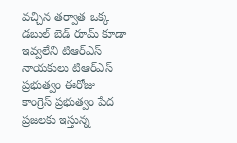వచ్చిన తర్వాత ఒక్క డబుల్ బెడ్ రూమ్ కూడా ఇవ్వలేని టిఆర్ఎస్ నాయకులు టిఆర్ఎస్ ప్రభుత్వం ఈరోజు కాంగ్రెస్ ప్రభుత్వం పేద ప్రజలకు ఇస్తున్న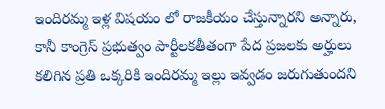ఇందిరమ్మ ఇళ్ల విషయం లో రాజకీయం చేస్తున్నారని అన్నారు, కానీ కాంగ్రెస్ ప్రభుత్వం పార్టీలకతీతంగా పేద ప్రజలకు అర్హులు కలిగిన ప్రతి ఒక్కరికి ఇందిరమ్మ ఇల్లు ఇవ్వడం జరుగుతుందని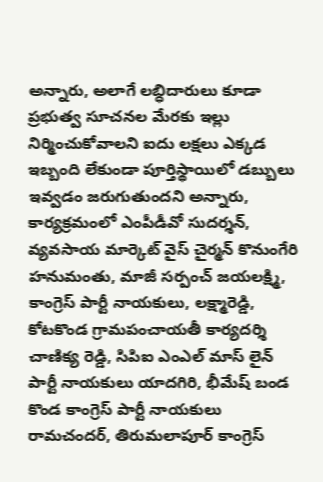అన్నారు, అలాగే లబ్ధిదారులు కూడా ప్రభుత్వ సూచనల మేరకు ఇల్లు నిర్మించుకోవాలని ఐదు లక్షలు ఎక్కడ ఇబ్బంది లేకుండా పూర్తిస్థాయిలో డబ్బులు ఇవ్వడం జరుగుతుందని అన్నారు, కార్యక్రమంలో ఎంపీడీవో సుదర్శన్, వ్యవసాయ మార్కెట్ వైస్ చైర్మన్ కొనుంగేరి హనుమంతు, మాజీ సర్పంచ్ జయలక్ష్మి, కాంగ్రెస్ పార్టీ నాయకులు, లక్ష్మారెడ్డి, కోటకొండ గ్రామపంచాయతీ కార్యదర్శి చాణిక్య రెడ్డి, సిపిఐ ఎంఎల్ మాస్ లైన్ పార్టీ నాయకులు యాదగిరి, భీమేష్ బండ కొండ కాంగ్రెస్ పార్టీ నాయకులు రామచందర్, తిరుమలాపూర్ కాంగ్రెస్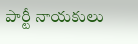పార్టీ నాయకులు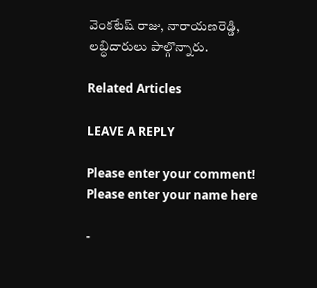వెంకటేష్ రాజు, నారాయణరెడ్డి, లబ్ధిదారులు పాల్గొన్నారు.

Related Articles

LEAVE A REPLY

Please enter your comment!
Please enter your name here

-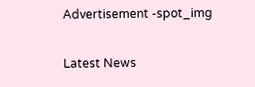Advertisement -spot_img

Latest News